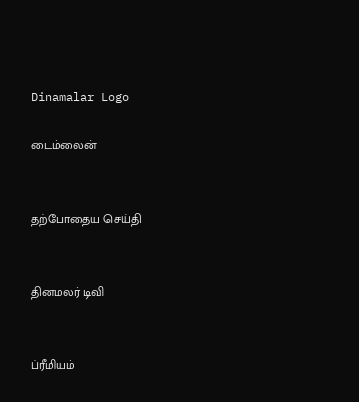Dinamalar Logo

டைம்லைன்


தற்போதைய செய்தி


தினமலர் டிவி


ப்ரீமியம்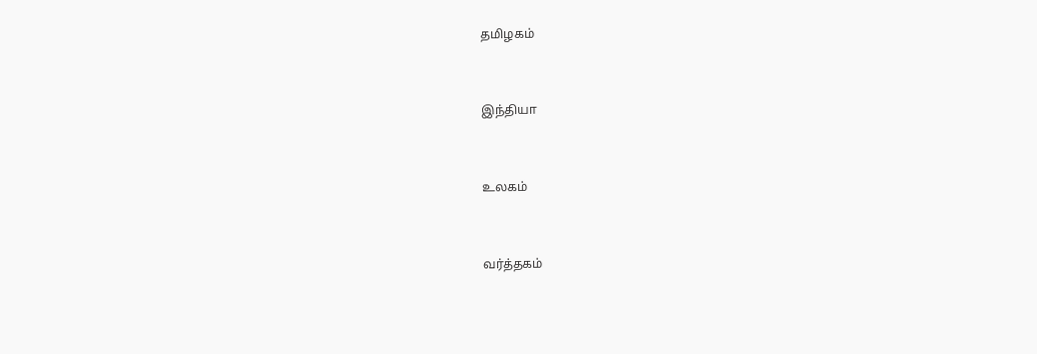தமிழகம்


இந்தியா


உலகம்


வர்த்தகம்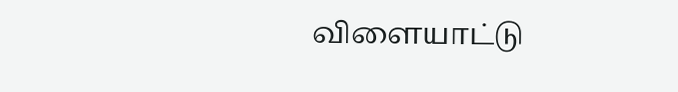விளையாட்டு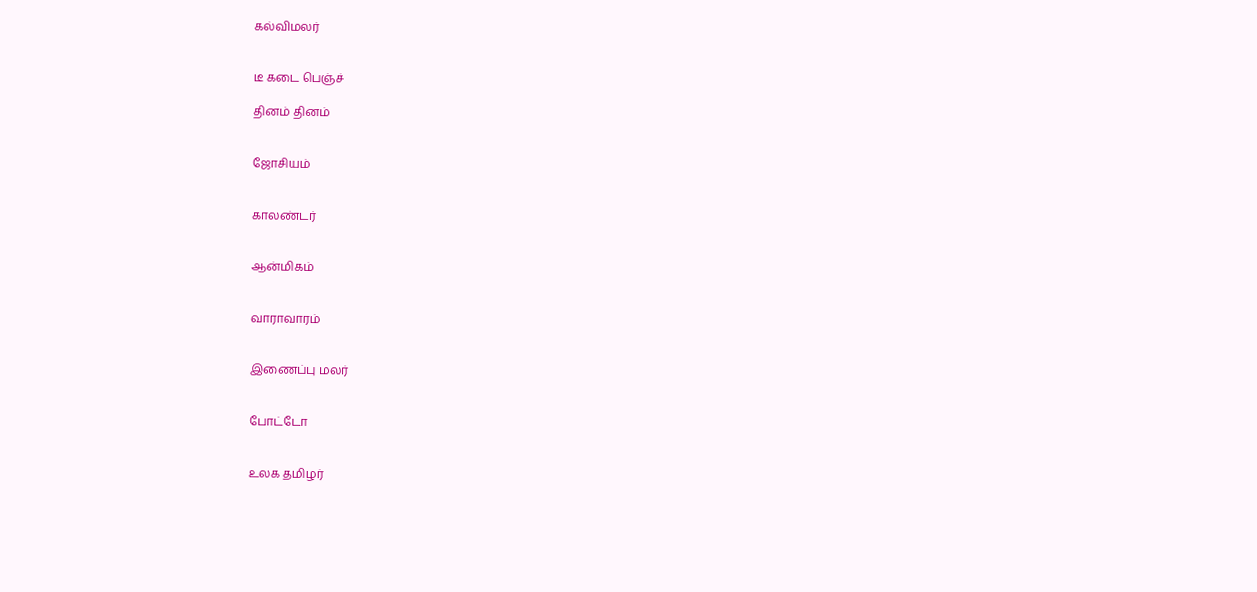கல்விமலர்


டீ கடை பெஞ்ச்

தினம் தினம்


ஜோசியம்


காலண்டர்


ஆன்மிகம்


வாராவாரம்


இணைப்பு மலர்


போட்டோ


உலக தமிழர்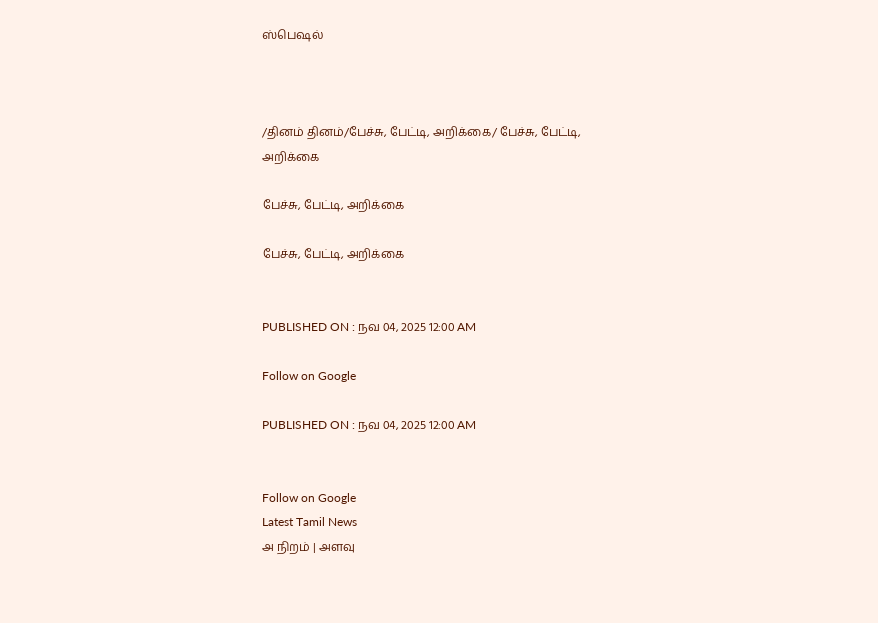ஸ்பெஷல்



/தினம் தினம்/பேச்சு, பேட்டி, அறிக்கை/ பேச்சு, பேட்டி, அறிக்கை

பேச்சு, பேட்டி, அறிக்கை

பேச்சு, பேட்டி, அறிக்கை


PUBLISHED ON : நவ 04, 2025 12:00 AM

Follow on Google

PUBLISHED ON : நவ 04, 2025 12:00 AM


Follow on Google
Latest Tamil News
அ நிறம் | அளவு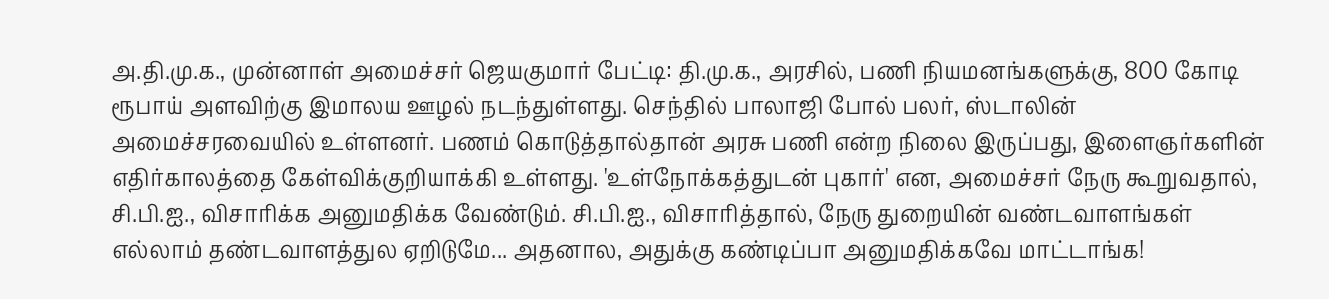அ.தி.மு.க., முன்னாள் அமைச்சர் ஜெயகுமார் பேட்டி: தி.மு.க., அரசில், பணி நியமனங்களுக்கு, 800 கோடி ரூபாய் அளவிற்கு இமாலய ஊழல் நடந்துள்ளது. செந்தில் பாலாஜி போல் பலர், ஸ்டாலின் அமைச்சரவையில் உள்ளனர். பணம் கொடுத்தால்தான் அரசு பணி என்ற நிலை இருப்பது, இளைஞர்களின் எதிர்காலத்தை கேள்விக்குறியாக்கி உள்ளது. 'உள்நோக்கத்துடன் புகார்' என, அமைச்சர் நேரு கூறுவதால், சி.பி.ஐ., விசாரிக்க அனுமதிக்க வேண்டும். சி.பி.ஐ., விசாரித்தால், நேரு துறையின் வண்டவாளங்கள் எல்லாம் தண்டவாளத்துல ஏறிடுமே... அதனால, அதுக்கு கண்டிப்பா அனுமதிக்கவே மாட்டாங்க!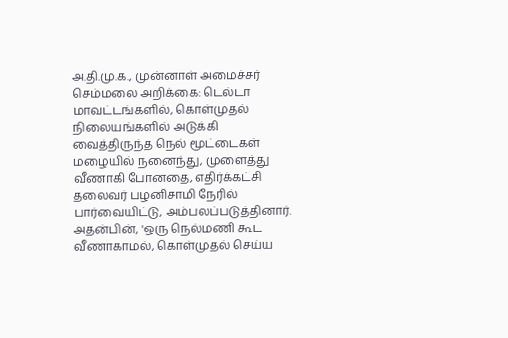அ.தி.மு.க., முன்னாள் அமைச்சர் செம்மலை அறிக்கை: டெல்டா மாவட்டங்களில், கொள்முதல் நிலையங்களில் அடுக்கி வைத்திருந்த நெல் மூட்டைகள் மழையில் நனைந்து, முளைத்து வீணாகி போனதை, எதிர்க்கட்சி தலைவர் பழனிசாமி நேரில் பார்வையிட்டு, அம்பலப்படுத்தினார். அதன்பின், 'ஒரு நெல்மணி கூட வீணாகாமல், கொள்முதல் செய்ய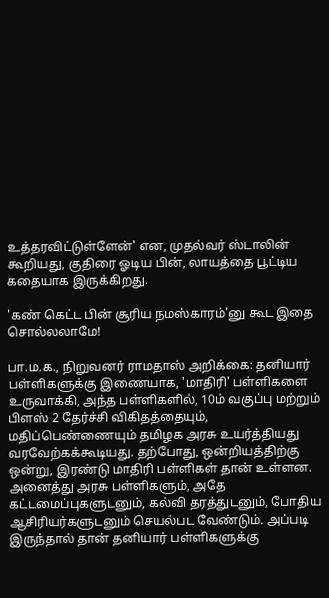உத்தரவிட்டுள்ளேன்' என, முதல்வர் ஸ்டாலின் கூறியது, குதிரை ஓடிய பின், லாயத்தை பூட்டிய கதையாக இருக்கிறது.

'கண் கெட்ட பின் சூரிய நமஸ்காரம்'னு கூட இதை சொல்லலாமே!

பா.ம.க., நிறுவனர் ராமதாஸ் அறிக்கை: தனியார் பள்ளிகளுக்கு இணையாக, 'மாதிரி' பள்ளிகளை உருவாக்கி, அந்த பள்ளிகளில், 10ம் வகுப்பு மற்றும் பிளஸ் 2 தேர்ச்சி விகிதத்தையும், மதிப்பெண்ணையும் தமிழக அரசு உயர்த்தியது வரவேற்கக்கூடியது. தற்போது, ஒன்றியத்திற்கு ஒன்று, இரண்டு மாதிரி பள்ளிகள் தான் உள்ளன. அனைத்து அரசு பள்ளிகளும், அதே கட்டமைப்புகளுடனும், கல்வி தரத்துடனும், போதிய ஆசிரியர்களுடனும் செயல்பட வேண்டும். அப்படி இருந்தால் தான் தனியார் பள்ளிகளுக்கு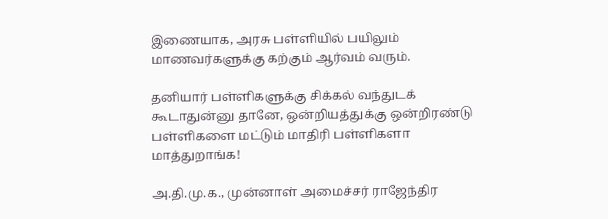இணையாக, அரசு பள்ளியில் பயிலும் மாணவர்களுக்கு கற்கும் ஆர்வம் வரும்.

தனியார் பள்ளிகளுக்கு சிக்கல் வந்துடக் கூடாதுன்னு தானே, ஒன்றியத்துக்கு ஒன்றிரண்டு பள்ளிகளை மட்டும் மாதிரி பள்ளிகளா மாத்துறாங்க!

அ.தி.மு.க., முன்னாள் அமைச்சர் ராஜேந்திர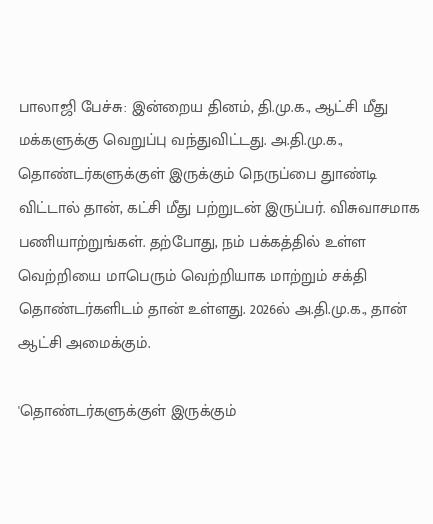பாலாஜி பேச்சு: இன்றைய தினம், தி.மு.க., ஆட்சி மீது மக்களுக்கு வெறுப்பு வந்துவிட்டது. அ.தி.மு.க., தொண்டர்களுக்குள் இருக்கும் நெருப்பை துாண்டி விட்டால் தான், கட்சி மீது பற்றுடன் இருப்பர். விசுவாசமாக பணியாற்றுங்கள். தற்போது, நம் பக்கத்தில் உள்ள வெற்றியை மாபெரும் வெற்றியாக மாற்றும் சக்தி தொண்டர்களிடம் தான் உள்ளது. 2026ல் அ.தி.மு.க., தான் ஆட்சி அமைக்கும்.

'தொண்டர்களுக்குள் இருக்கும்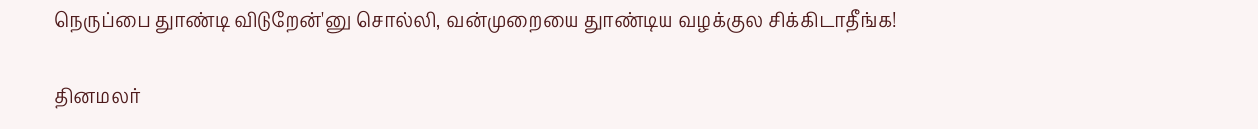நெருப்பை துாண்டி விடுறேன்'னு சொல்லி, வன்முறையை துாண்டிய வழக்குல சிக்கிடாதீங்க!

தினமலர்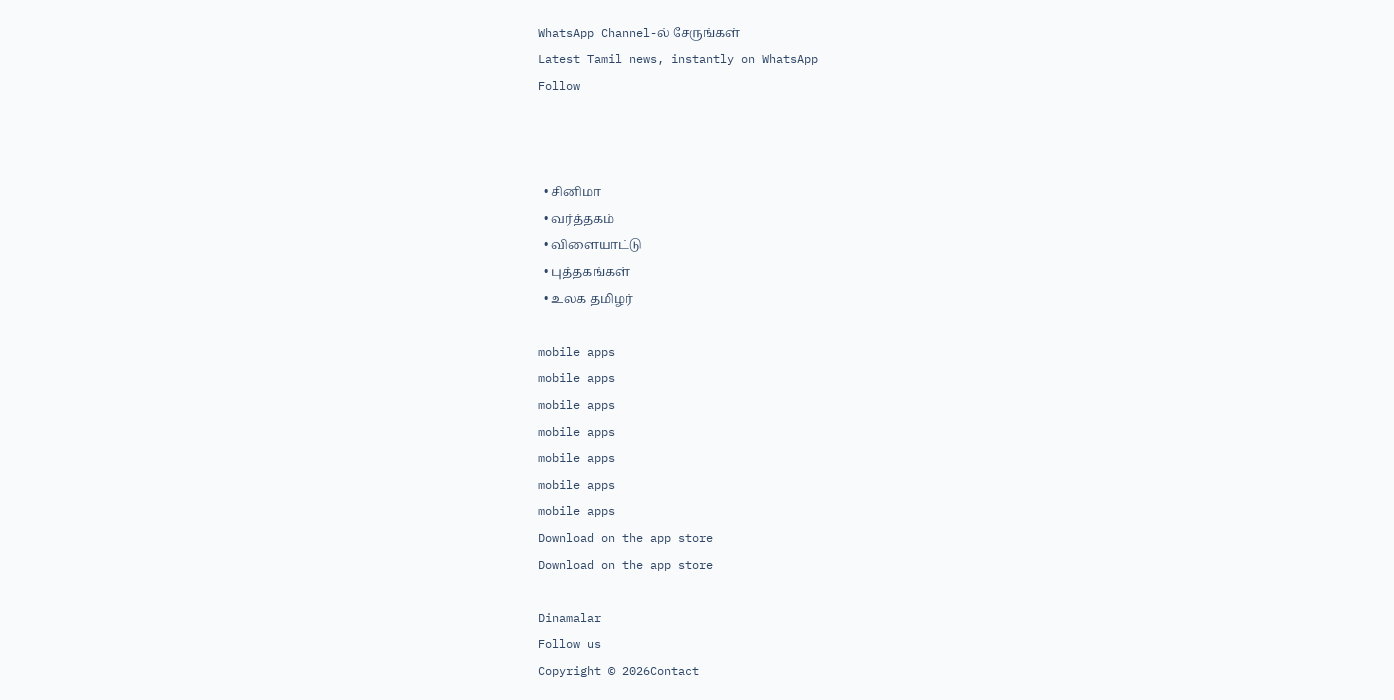WhatsApp Channel-ல் சேருங்கள்
Latest Tamil news, instantly on WhatsApp
Follow



  • சினிமா
  • வர்த்தகம்
  • விளையாட்டு
  • புத்தகங்கள்
  • உலக தமிழர்

mobile apps
mobile apps
mobile apps
mobile apps
mobile apps
mobile apps
mobile apps
Download on the app store
Download on the app store

Dinamalar
Follow us
Copyright © 2026Contact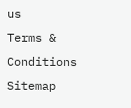us
Terms & Conditions
Sitemap